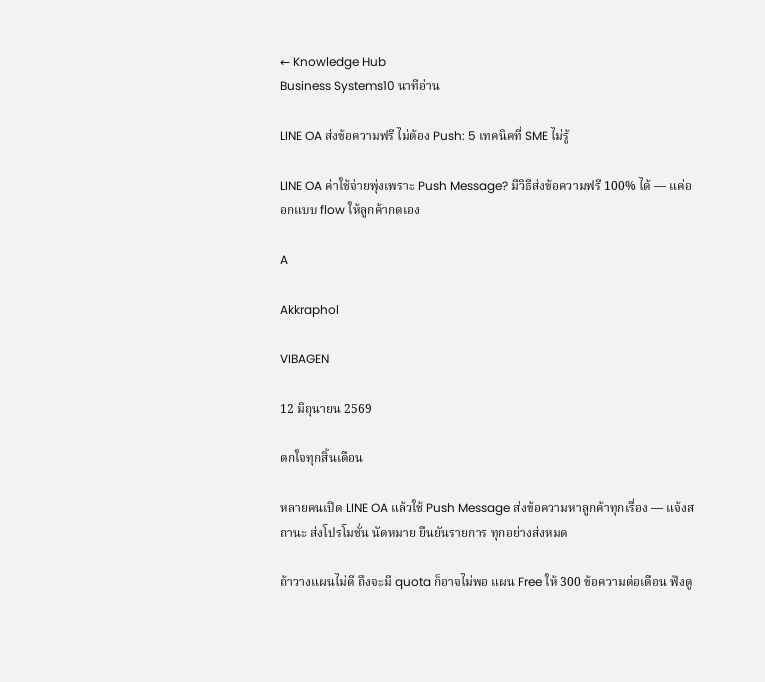← Knowledge Hub
Business Systems10 นาทีอ่าน

LINE OA ส่งข้อความฟรี ไม่ต้อง Push: 5 เทคนิคที่ SME ไม่รู้

LINE OA ค่าใช้จ่ายพุ่งเพราะ Push Message? มีวิธีส่งข้อความฟรี 100% ได้ — แค่ออกแบบ flow ให้ลูกค้ากดเอง

A

Akkraphol

VIBAGEN

12 มิถุนายน 2569

ตกใจทุกสิ้นเดือน

หลายคนเปิด LINE OA แล้วใช้ Push Message ส่งข้อความหาลูกค้าทุกเรื่อง — แจ้งสถานะ ส่งโปรโมชั่น นัดหมาย ยืนยันรายการ ทุกอย่างส่งหมด

ถ้าวางแผนไม่ดี ถึงจะมี quota ก็อาจไม่พอ แผน Free ให้ 300 ข้อความต่อเดือน ฟังดู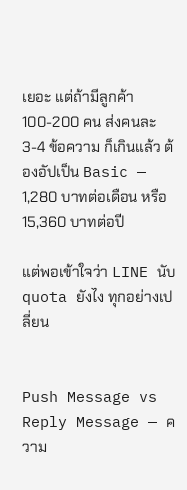เยอะ แต่ถ้ามีลูกค้า 100-200 คน ส่งคนละ 3-4 ข้อความ ก็เกินแล้ว ต้องอัปเป็น Basic — 1,280 บาทต่อเดือน หรือ 15,360 บาทต่อปี

แต่พอเข้าใจว่า LINE นับ quota ยังไง ทุกอย่างเปลี่ยน


Push Message vs Reply Message — ความ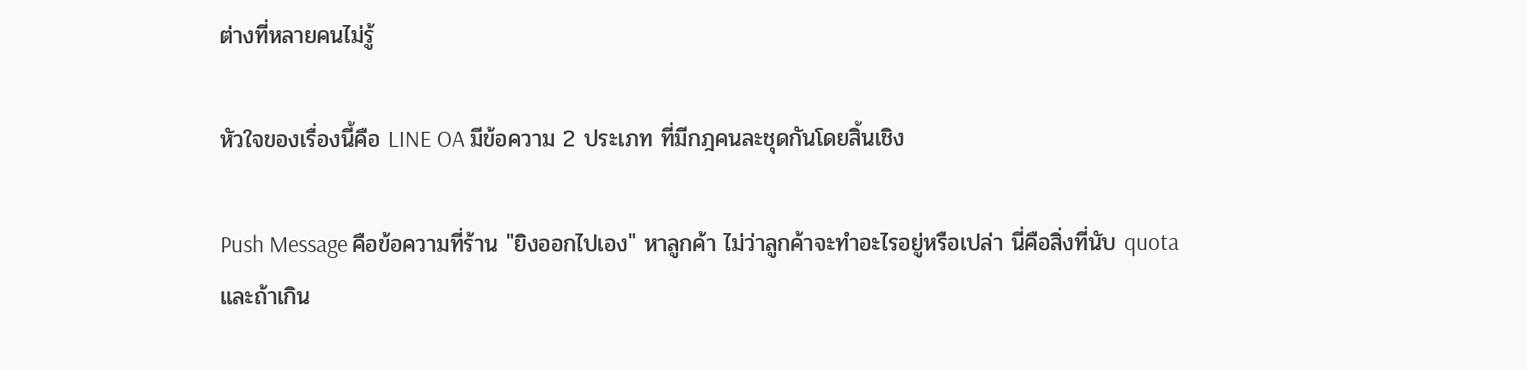ต่างที่หลายคนไม่รู้

หัวใจของเรื่องนี้คือ LINE OA มีข้อความ 2 ประเภท ที่มีกฎคนละชุดกันโดยสิ้นเชิง

Push Message คือข้อความที่ร้าน "ยิงออกไปเอง" หาลูกค้า ไม่ว่าลูกค้าจะทำอะไรอยู่หรือเปล่า นี่คือสิ่งที่นับ quota และถ้าเกิน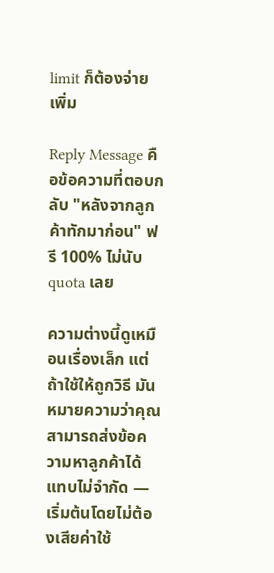limit ก็ต้องจ่ายเพิ่ม

Reply Message คือข้อความที่ตอบกลับ "หลังจากลูกค้าทักมาก่อน" ฟรี 100% ไม่นับ quota เลย

ความต่างนี้ดูเหมือนเรื่องเล็ก แต่ถ้าใช้ให้ถูกวิธี มันหมายความว่าคุณสามารถส่งข้อความหาลูกค้าได้แทบไม่จำกัด — เริ่มต้นโดยไม่ต้องเสียค่าใช้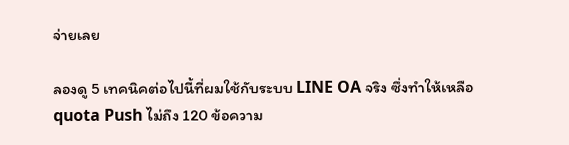จ่ายเลย

ลองดู 5 เทคนิคต่อไปนี้ที่ผมใช้กับระบบ LINE OA จริง ซึ่งทำให้เหลือ quota Push ไม่ถึง 120 ข้อความ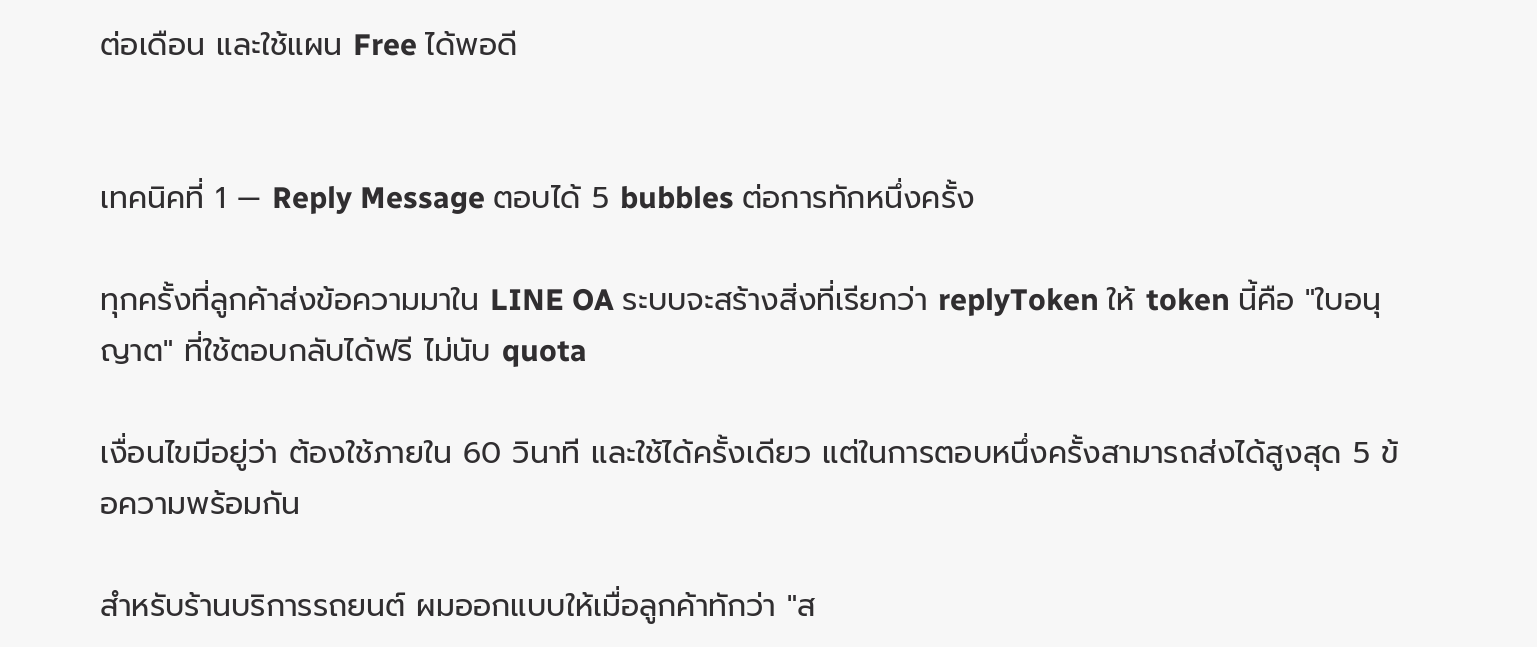ต่อเดือน และใช้แผน Free ได้พอดี


เทคนิคที่ 1 — Reply Message ตอบได้ 5 bubbles ต่อการทักหนึ่งครั้ง

ทุกครั้งที่ลูกค้าส่งข้อความมาใน LINE OA ระบบจะสร้างสิ่งที่เรียกว่า replyToken ให้ token นี้คือ "ใบอนุญาต" ที่ใช้ตอบกลับได้ฟรี ไม่นับ quota

เงื่อนไขมีอยู่ว่า ต้องใช้ภายใน 60 วินาที และใช้ได้ครั้งเดียว แต่ในการตอบหนึ่งครั้งสามารถส่งได้สูงสุด 5 ข้อความพร้อมกัน

สำหรับร้านบริการรถยนต์ ผมออกแบบให้เมื่อลูกค้าทักว่า "ส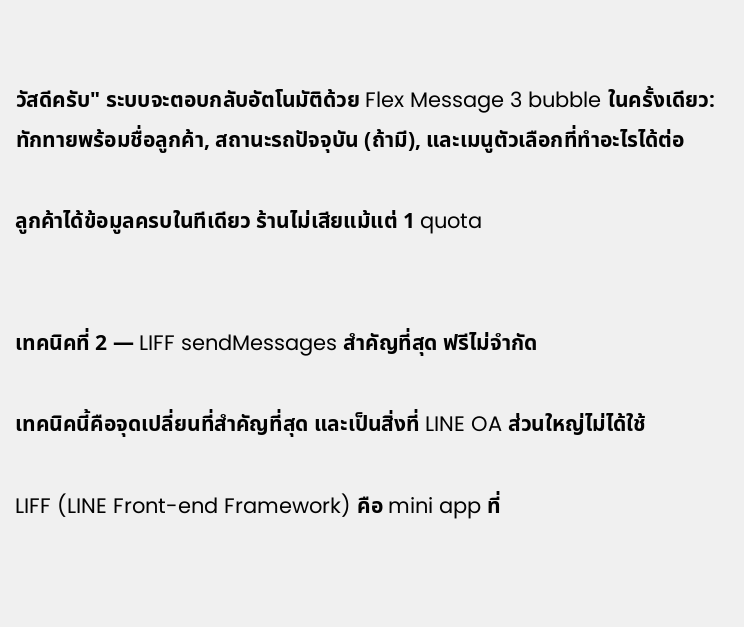วัสดีครับ" ระบบจะตอบกลับอัตโนมัติด้วย Flex Message 3 bubble ในครั้งเดียว: ทักทายพร้อมชื่อลูกค้า, สถานะรถปัจจุบัน (ถ้ามี), และเมนูตัวเลือกที่ทำอะไรได้ต่อ

ลูกค้าได้ข้อมูลครบในทีเดียว ร้านไม่เสียแม้แต่ 1 quota


เทคนิคที่ 2 — LIFF sendMessages สำคัญที่สุด ฟรีไม่จำกัด

เทคนิคนี้คือจุดเปลี่ยนที่สำคัญที่สุด และเป็นสิ่งที่ LINE OA ส่วนใหญ่ไม่ได้ใช้

LIFF (LINE Front-end Framework) คือ mini app ที่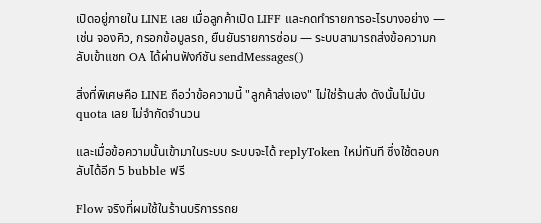เปิดอยู่ภายใน LINE เลย เมื่อลูกค้าเปิด LIFF และกดทำรายการอะไรบางอย่าง — เช่น จองคิว, กรอกข้อมูลรถ, ยืนยันรายการซ่อม — ระบบสามารถส่งข้อความกลับเข้าแชท OA ได้ผ่านฟังก์ชัน sendMessages()

สิ่งที่พิเศษคือ LINE ถือว่าข้อความนี้ "ลูกค้าส่งเอง" ไม่ใช่ร้านส่ง ดังนั้นไม่นับ quota เลย ไม่จำกัดจำนวน

และเมื่อข้อความนั้นเข้ามาในระบบ ระบบจะได้ replyToken ใหม่ทันที ซึ่งใช้ตอบกลับได้อีก 5 bubble ฟรี

Flow จริงที่ผมใช้ในร้านบริการรถย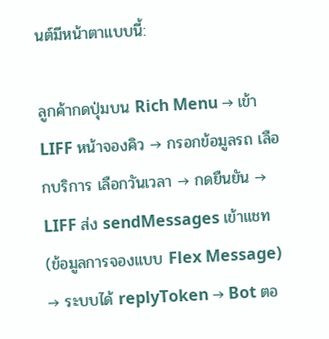นต์มีหน้าตาแบบนี้:

ลูกค้ากดปุ่มบน Rich Menu → เข้า LIFF หน้าจองคิว → กรอกข้อมูลรถ เลือกบริการ เลือกวันเวลา → กดยืนยัน → LIFF ส่ง sendMessages เข้าแชท (ข้อมูลการจองแบบ Flex Message) → ระบบได้ replyToken → Bot ตอ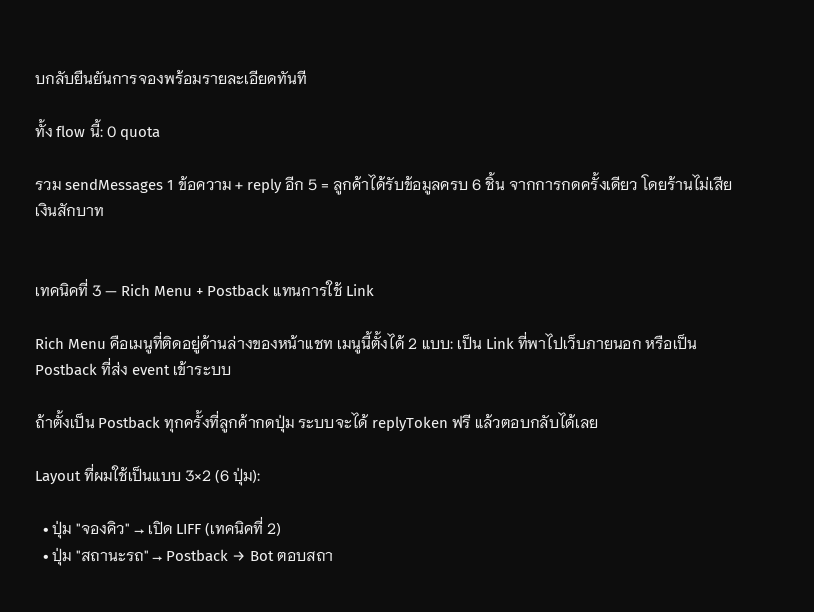บกลับยืนยันการจองพร้อมรายละเอียดทันที

ทั้ง flow นี้: 0 quota

รวม sendMessages 1 ข้อความ + reply อีก 5 = ลูกค้าได้รับข้อมูลครบ 6 ชิ้น จากการกดครั้งเดียว โดยร้านไม่เสียเงินสักบาท


เทคนิคที่ 3 — Rich Menu + Postback แทนการใช้ Link

Rich Menu คือเมนูที่ติดอยู่ด้านล่างของหน้าแชท เมนูนี้ตั้งได้ 2 แบบ: เป็น Link ที่พาไปเว็บภายนอก หรือเป็น Postback ที่ส่ง event เข้าระบบ

ถ้าตั้งเป็น Postback ทุกครั้งที่ลูกค้ากดปุ่ม ระบบจะได้ replyToken ฟรี แล้วตอบกลับได้เลย

Layout ที่ผมใช้เป็นแบบ 3×2 (6 ปุ่ม):

  • ปุ่ม "จองคิว" → เปิด LIFF (เทคนิคที่ 2)
  • ปุ่ม "สถานะรถ" → Postback → Bot ตอบสถา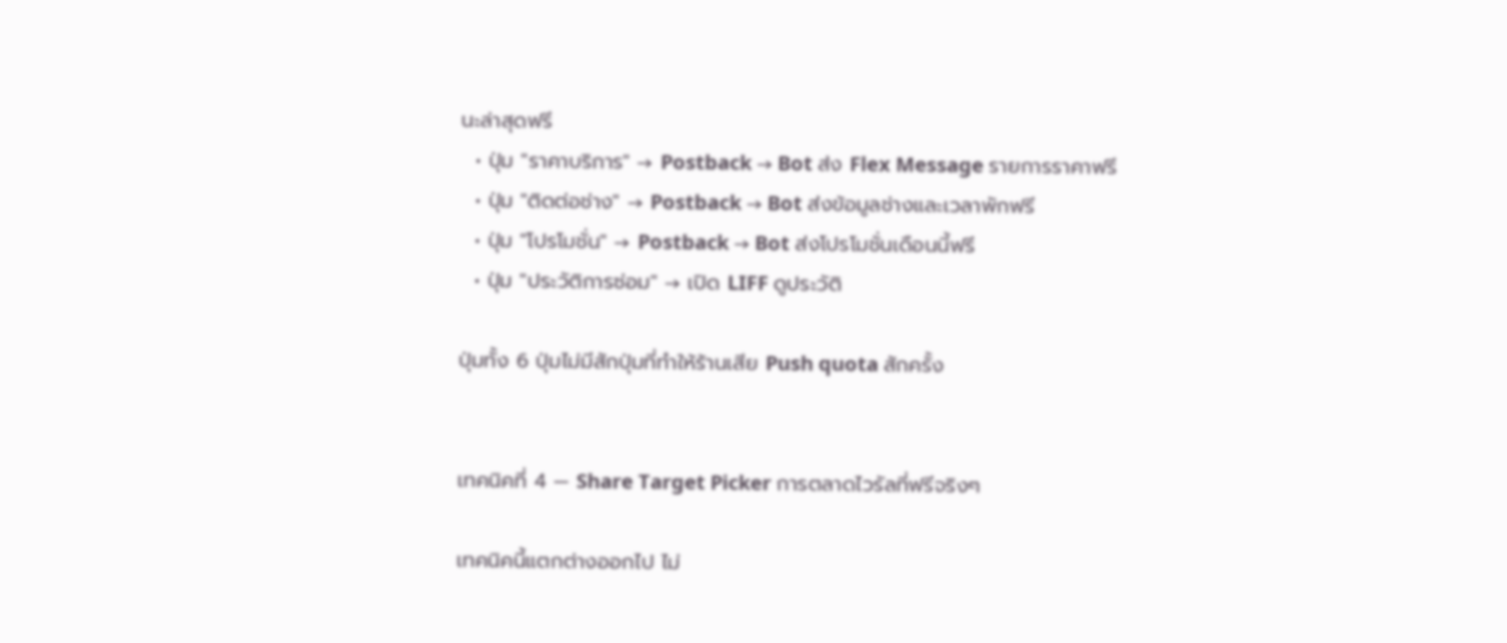นะล่าสุดฟรี
  • ปุ่ม "ราคาบริการ" → Postback → Bot ส่ง Flex Message รายการราคาฟรี
  • ปุ่ม "ติดต่อช่าง" → Postback → Bot ส่งข้อมูลช่างและเวลาพักฟรี
  • ปุ่ม "โปรโมชั่น" → Postback → Bot ส่งโปรโมชั่นเดือนนี้ฟรี
  • ปุ่ม "ประวัติการซ่อม" → เปิด LIFF ดูประวัติ

ปุ่มทั้ง 6 ปุ่มไม่มีสักปุ่มที่ทำให้ร้านเสีย Push quota สักครั้ง


เทคนิคที่ 4 — Share Target Picker การตลาดไวรัลที่ฟรีจริงๆ

เทคนิคนี้แตกต่างออกไป ไม่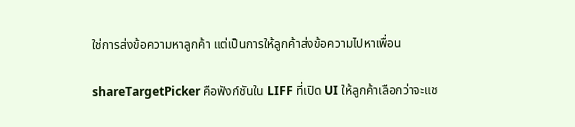ใช่การส่งข้อความหาลูกค้า แต่เป็นการให้ลูกค้าส่งข้อความไปหาเพื่อน

shareTargetPicker คือฟังก์ชันใน LIFF ที่เปิด UI ให้ลูกค้าเลือกว่าจะแช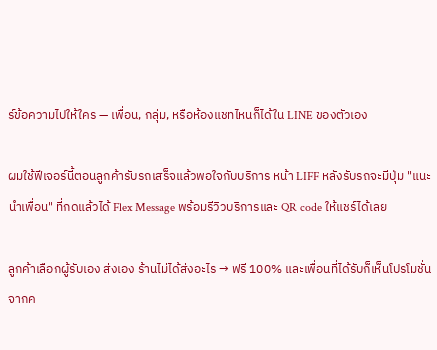ร์ข้อความไปให้ใคร — เพื่อน, กลุ่ม, หรือห้องแชทไหนก็ได้ใน LINE ของตัวเอง

ผมใช้ฟีเจอร์นี้ตอนลูกค้ารับรถเสร็จแล้วพอใจกับบริการ หน้า LIFF หลังรับรถจะมีปุ่ม "แนะนำเพื่อน" ที่กดแล้วได้ Flex Message พร้อมรีวิวบริการและ QR code ให้แชร์ได้เลย

ลูกค้าเลือกผู้รับเอง ส่งเอง ร้านไม่ได้ส่งอะไร → ฟรี 100% และเพื่อนที่ได้รับก็เห็นโปรโมชั่นจากค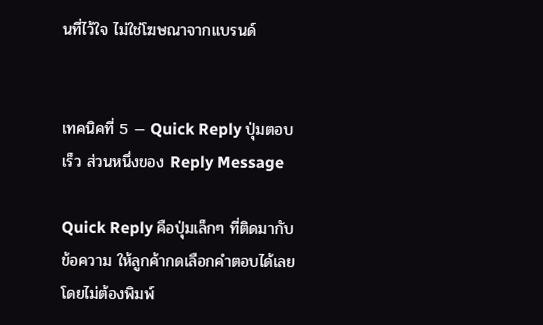นที่ไว้ใจ ไม่ใช่โฆษณาจากแบรนด์


เทคนิคที่ 5 — Quick Reply ปุ่มตอบเร็ว ส่วนหนึ่งของ Reply Message

Quick Reply คือปุ่มเล็กๆ ที่ติดมากับข้อความ ให้ลูกค้ากดเลือกคำตอบได้เลยโดยไม่ต้องพิมพ์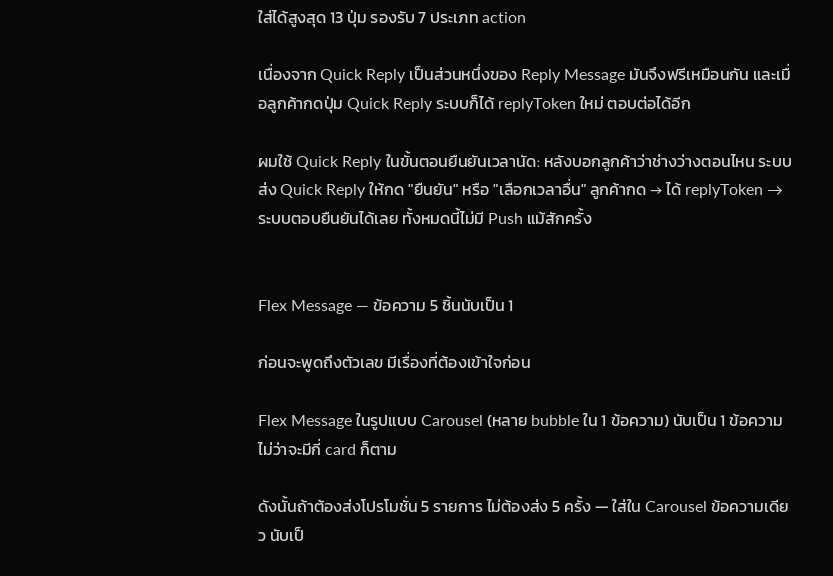ใส่ได้สูงสุด 13 ปุ่ม รองรับ 7 ประเภท action

เนื่องจาก Quick Reply เป็นส่วนหนึ่งของ Reply Message มันจึงฟรีเหมือนกัน และเมื่อลูกค้ากดปุ่ม Quick Reply ระบบก็ได้ replyToken ใหม่ ตอบต่อได้อีก

ผมใช้ Quick Reply ในขั้นตอนยืนยันเวลานัด: หลังบอกลูกค้าว่าช่างว่างตอนไหน ระบบส่ง Quick Reply ให้กด "ยืนยัน" หรือ "เลือกเวลาอื่น" ลูกค้ากด → ได้ replyToken → ระบบตอบยืนยันได้เลย ทั้งหมดนี้ไม่มี Push แม้สักครั้ง


Flex Message — ข้อความ 5 ชิ้นนับเป็น 1

ก่อนจะพูดถึงตัวเลข มีเรื่องที่ต้องเข้าใจก่อน

Flex Message ในรูปแบบ Carousel (หลาย bubble ใน 1 ข้อความ) นับเป็น 1 ข้อความ ไม่ว่าจะมีกี่ card ก็ตาม

ดังนั้นถ้าต้องส่งโปรโมชั่น 5 รายการ ไม่ต้องส่ง 5 ครั้ง — ใส่ใน Carousel ข้อความเดียว นับเป็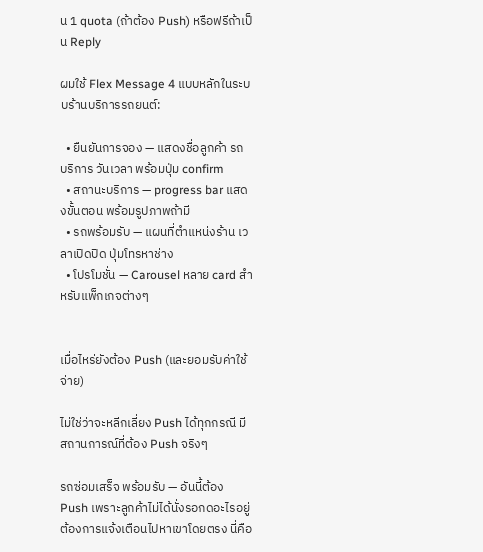น 1 quota (ถ้าต้อง Push) หรือฟรีถ้าเป็น Reply

ผมใช้ Flex Message 4 แบบหลักในระบบร้านบริการรถยนต์:

  • ยืนยันการจอง — แสดงชื่อลูกค้า รถ บริการ วันเวลา พร้อมปุ่ม confirm
  • สถานะบริการ — progress bar แสดงขั้นตอน พร้อมรูปภาพถ้ามี
  • รถพร้อมรับ — แผนที่ตำแหน่งร้าน เวลาเปิดปิด ปุ่มโทรหาช่าง
  • โปรโมชั่น — Carousel หลาย card สำหรับแพ็กเกจต่างๆ


เมื่อไหร่ยังต้อง Push (และยอมรับค่าใช้จ่าย)

ไม่ใช่ว่าจะหลีกเลี่ยง Push ได้ทุกกรณี มีสถานการณ์ที่ต้อง Push จริงๆ

รถซ่อมเสร็จ พร้อมรับ — อันนี้ต้อง Push เพราะลูกค้าไม่ได้นั่งรอกดอะไรอยู่ ต้องการแจ้งเตือนไปหาเขาโดยตรง นี่คือ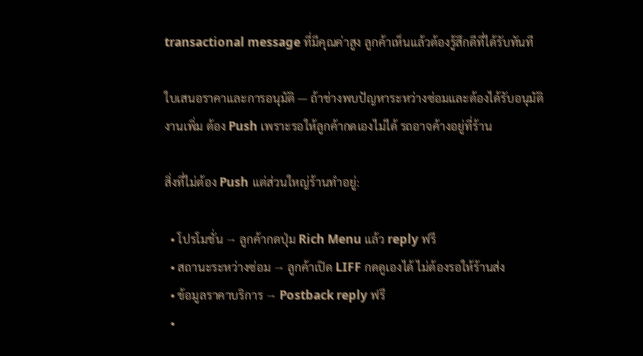transactional message ที่มีคุณค่าสูง ลูกค้าเห็นแล้วต้องรู้สึกดีที่ได้รับทันที

ใบเสนอราคาและการอนุมัติ — ถ้าช่างพบปัญหาระหว่างซ่อมและต้องได้รับอนุมัติงานเพิ่ม ต้อง Push เพราะรอให้ลูกค้ากดเองไม่ได้ รถอาจค้างอยู่ที่ร้าน

สิ่งที่ไม่ต้อง Push แต่ส่วนใหญ่ร้านทำอยู่:

  • โปรโมชั่น → ลูกค้ากดปุ่ม Rich Menu แล้ว reply ฟรี
  • สถานะระหว่างซ่อม → ลูกค้าเปิด LIFF กดดูเองได้ ไม่ต้องรอให้ร้านส่ง
  • ข้อมูลราคาบริการ → Postback reply ฟรี
  •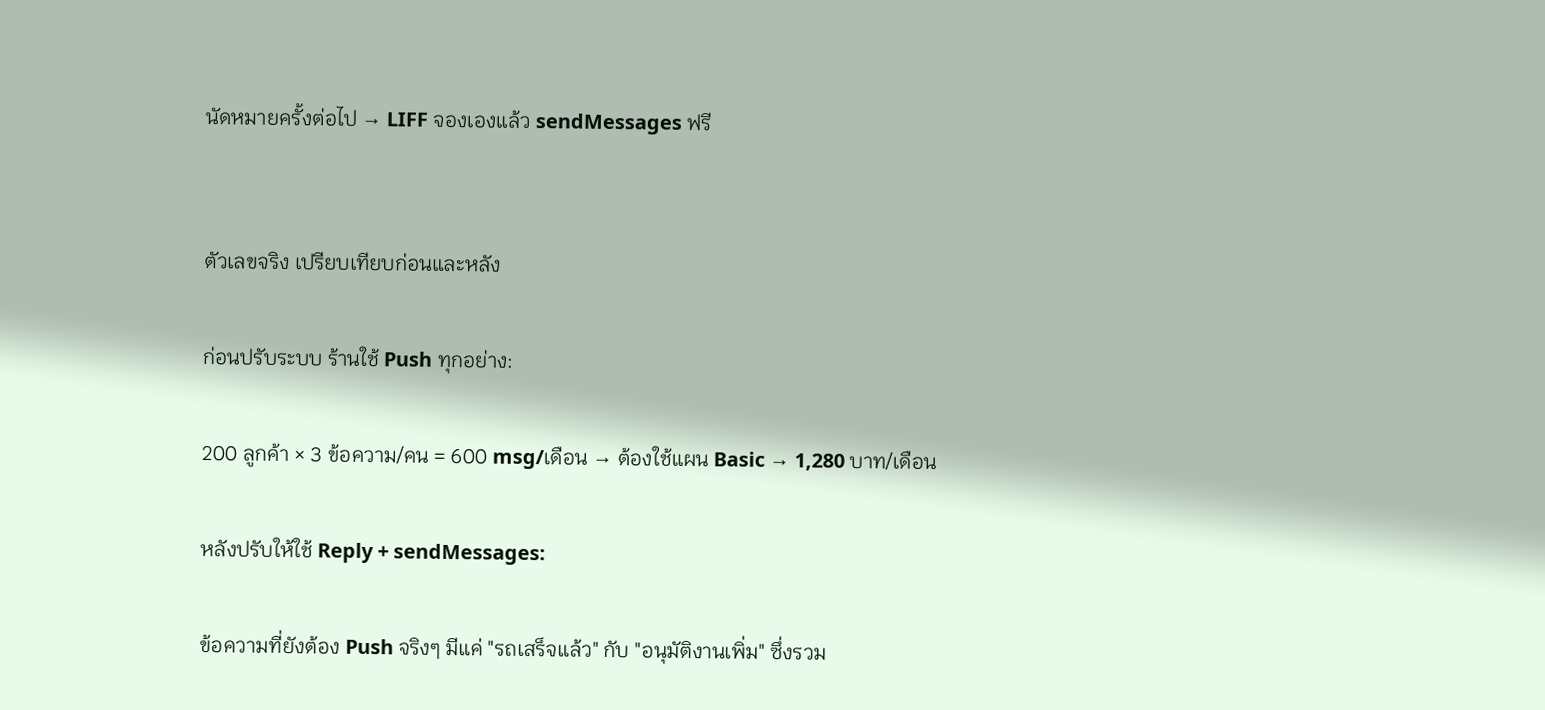นัดหมายครั้งต่อไป → LIFF จองเองแล้ว sendMessages ฟรี


ตัวเลขจริง เปรียบเทียบก่อนและหลัง

ก่อนปรับระบบ ร้านใช้ Push ทุกอย่าง:

200 ลูกค้า × 3 ข้อความ/คน = 600 msg/เดือน → ต้องใช้แผน Basic → 1,280 บาท/เดือน

หลังปรับให้ใช้ Reply + sendMessages:

ข้อความที่ยังต้อง Push จริงๆ มีแค่ "รถเสร็จแล้ว" กับ "อนุมัติงานเพิ่ม" ซึ่งรวม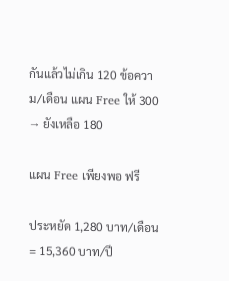กันแล้วไม่เกิน 120 ข้อความ/เดือน แผน Free ให้ 300 → ยังเหลือ 180

แผน Free เพียงพอ ฟรี

ประหยัด 1,280 บาท/เดือน = 15,360 บาท/ปี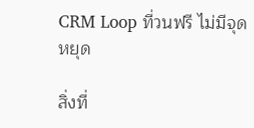CRM Loop ที่วนฟรี ไม่มีจุดหยุด

สิ่งที่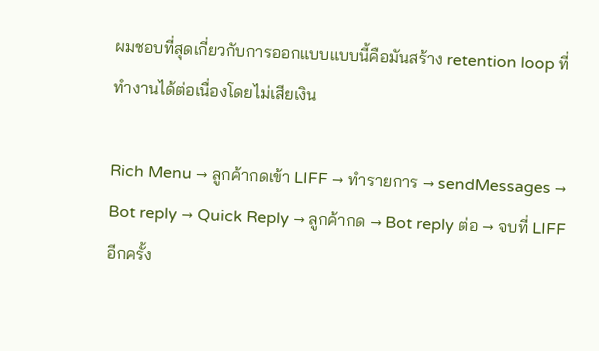ผมชอบที่สุดเกี่ยวกับการออกแบบแบบนี้คือมันสร้าง retention loop ที่ทำงานได้ต่อเนื่องโดยไม่เสียเงิน

Rich Menu → ลูกค้ากดเข้า LIFF → ทำรายการ → sendMessages → Bot reply → Quick Reply → ลูกค้ากด → Bot reply ต่อ → จบที่ LIFF อีกครั้ง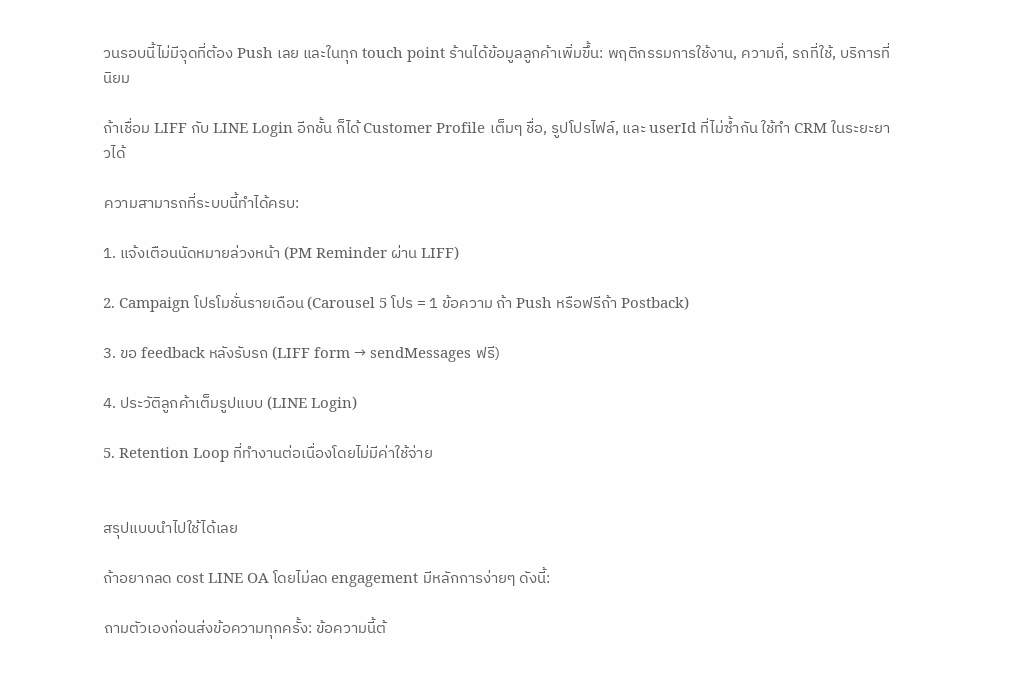วนรอบนี้ไม่มีจุดที่ต้อง Push เลย และในทุก touch point ร้านได้ข้อมูลลูกค้าเพิ่มขึ้น: พฤติกรรมการใช้งาน, ความถี่, รถที่ใช้, บริการที่นิยม

ถ้าเชื่อม LIFF กับ LINE Login อีกชั้น ก็ได้ Customer Profile เต็มๆ ชื่อ, รูปโปรไฟล์, และ userId ที่ไม่ซ้ำกัน ใช้ทำ CRM ในระยะยาวได้

ความสามารถที่ระบบนี้ทำได้ครบ:

1. แจ้งเตือนนัดหมายล่วงหน้า (PM Reminder ผ่าน LIFF)

2. Campaign โปรโมชั่นรายเดือน (Carousel 5 โปร = 1 ข้อความ ถ้า Push หรือฟรีถ้า Postback)

3. ขอ feedback หลังรับรถ (LIFF form → sendMessages ฟรี)

4. ประวัติลูกค้าเต็มรูปแบบ (LINE Login)

5. Retention Loop ที่ทำงานต่อเนื่องโดยไม่มีค่าใช้จ่าย


สรุปแบบนำไปใช้ได้เลย

ถ้าอยากลด cost LINE OA โดยไม่ลด engagement มีหลักการง่ายๆ ดังนี้:

ถามตัวเองก่อนส่งข้อความทุกครั้ง: ข้อความนี้ต้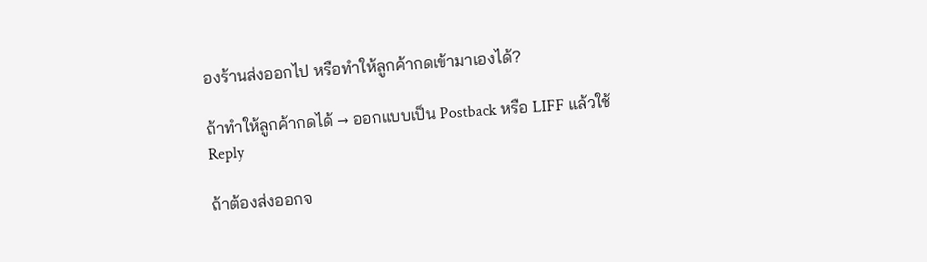องร้านส่งออกไป หรือทำให้ลูกค้ากดเข้ามาเองได้?

ถ้าทำให้ลูกค้ากดได้ → ออกแบบเป็น Postback หรือ LIFF แล้วใช้ Reply

ถ้าต้องส่งออกจ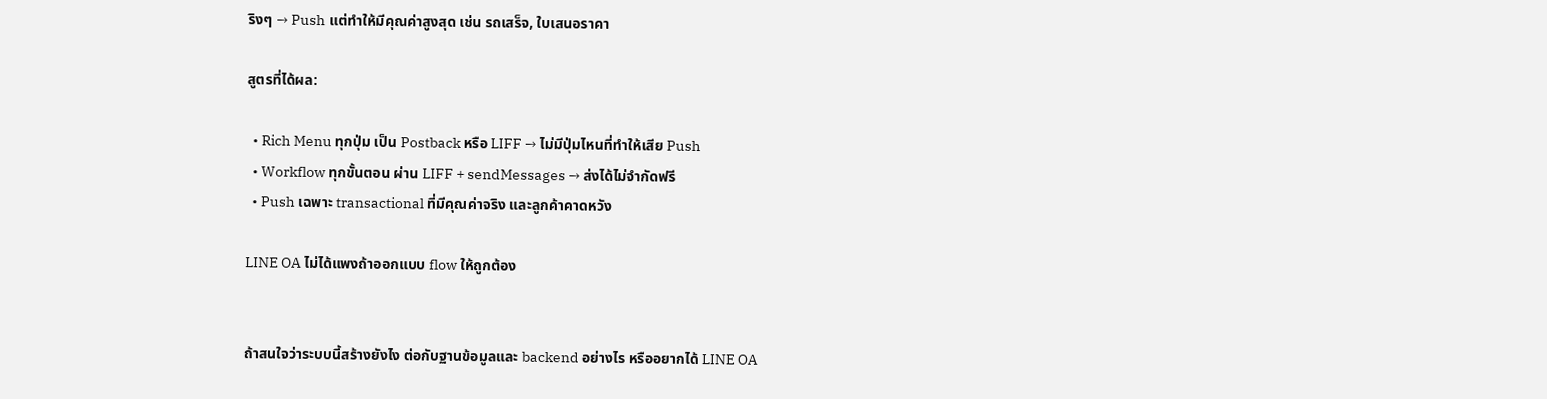ริงๆ → Push แต่ทำให้มีคุณค่าสูงสุด เช่น รถเสร็จ, ใบเสนอราคา

สูตรที่ได้ผล:

  • Rich Menu ทุกปุ่ม เป็น Postback หรือ LIFF → ไม่มีปุ่มไหนที่ทำให้เสีย Push
  • Workflow ทุกขั้นตอน ผ่าน LIFF + sendMessages → ส่งได้ไม่จำกัดฟรี
  • Push เฉพาะ transactional ที่มีคุณค่าจริง และลูกค้าคาดหวัง

LINE OA ไม่ได้แพงถ้าออกแบบ flow ให้ถูกต้อง


ถ้าสนใจว่าระบบนี้สร้างยังไง ต่อกับฐานข้อมูลและ backend อย่างไร หรืออยากได้ LINE OA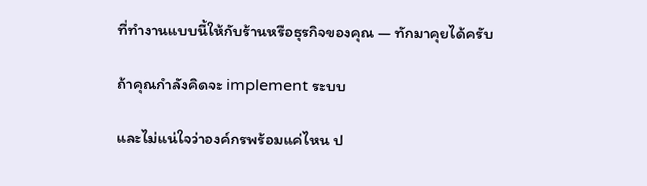ที่ทำงานแบบนี้ให้กับร้านหรือธุรกิจของคุณ — ทักมาคุยได้ครับ

ถ้าคุณกำลังคิดจะ implement ระบบ

และไม่แน่ใจว่าองค์กรพร้อมแค่ไหน ป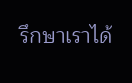รึกษาเราได้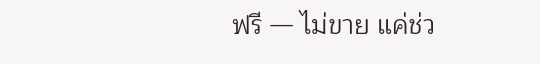ฟรี — ไม่ขาย แค่ช่ว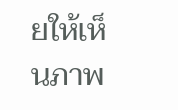ยให้เห็นภาพ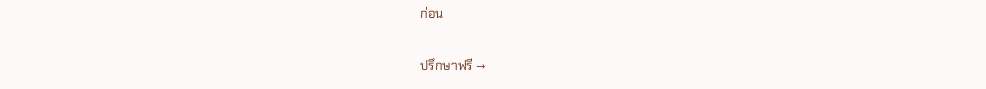ก่อน

ปรึกษาฟรี →